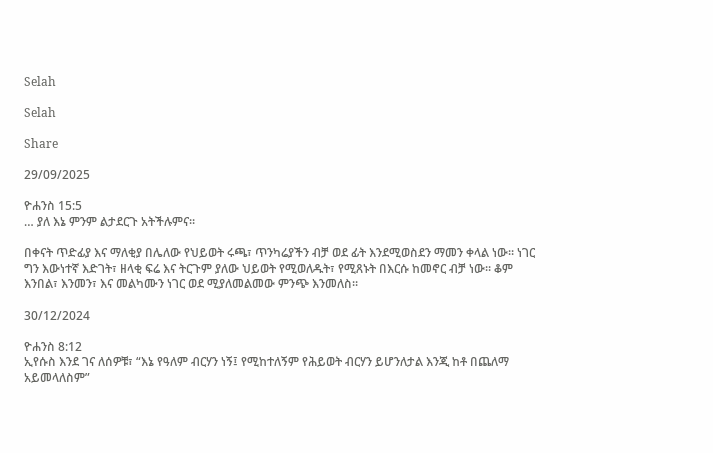Selah

Selah

Share

29/09/2025

ዮሐንስ 15:5
… ያለ እኔ ምንም ልታደርጉ አትችሉምና።

በቀናት ጥድፊያ እና ማለቂያ በሌለው የህይወት ሩጫ፣ ጥንካሬያችን ብቻ ወደ ፊት እንደሚወስደን ማመን ቀላል ነው። ነገር ግን እውነተኛ እድገት፣ ዘላቂ ፍሬ እና ትርጉም ያለው ህይወት የሚወለዱት፣ የሚጸኑት በእርሱ ከመኖር ብቻ ነው። ቆም እንበል፣ እንመን፣ እና መልካሙን ነገር ወደ ሚያለመልመው ምንጭ እንመለስ።

30/12/2024

ዮሐንስ 8:12
ኢየሱስ እንደ ገና ለሰዎቹ፣ “እኔ የዓለም ብርሃን ነኝ፤ የሚከተለኝም የሕይወት ብርሃን ይሆንለታል እንጂ ከቶ በጨለማ አይመላለስም”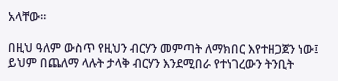አላቸው።

በዚህ ዓለም ውስጥ የዚህን ብርሃን መምጣት ለማክበር እየተዘጋጀን ነው፤ ይህም በጨለማ ላሉት ታላቅ ብርሃን እንደሚበራ የተነገረውን ትንቢት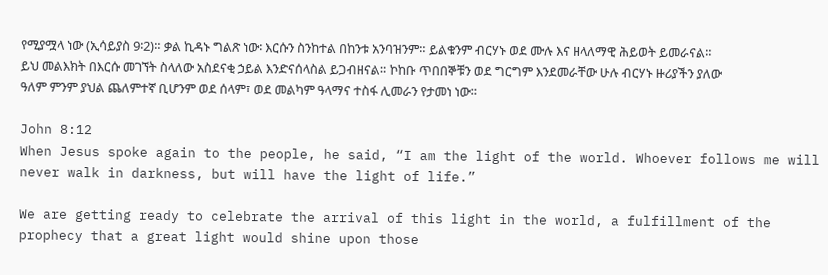የሚያሟላ ነው (ኢሳይያስ 9፡2)። ቃል ኪዳኑ ግልጽ ነው፡ እርሱን ስንከተል በከንቱ አንባዝንም። ይልቁንም ብርሃኑ ወደ ሙሉ እና ዘላለማዊ ሕይወት ይመራናል። ይህ መልእክት በእርሱ መገኘት ስላለው አስደናቂ ኃይል እንድናሰላስል ይጋብዘናል። ኮከቡ ጥበበኞቹን ወደ ግርግም እንደመራቸው ሁሉ ብርሃኑ ዙሪያችን ያለው ዓለም ምንም ያህል ጨለምተኛ ቢሆንም ወደ ሰላም፣ ወደ መልካም ዓላማና ተስፋ ሊመራን የታመነ ነው።

John 8:12
When Jesus spoke again to the people, he said, “I am the light of the world. Whoever follows me will never walk in darkness, but will have the light of life.”

We are getting ready to celebrate the arrival of this light in the world, a fulfillment of the prophecy that a great light would shine upon those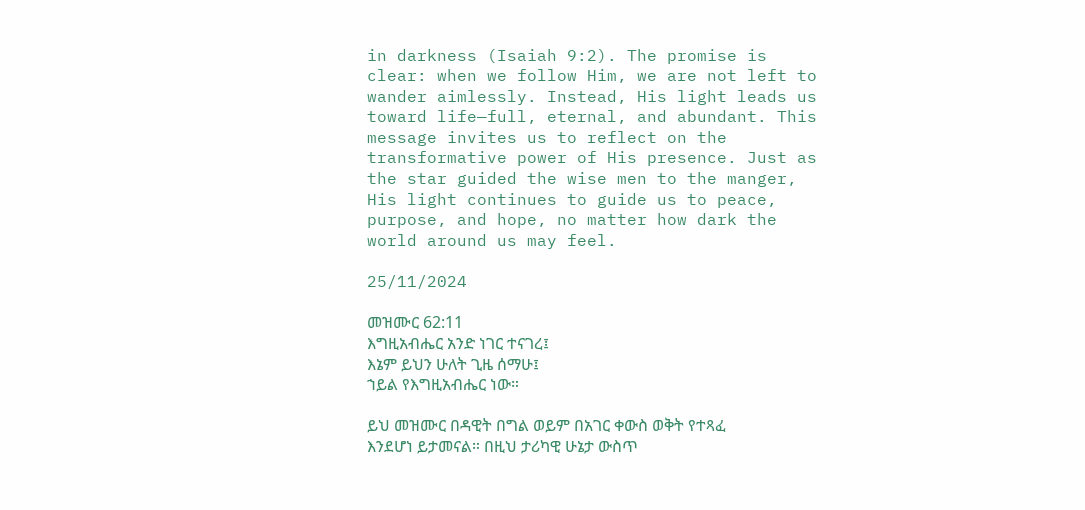in darkness (Isaiah 9:2). The promise is clear: when we follow Him, we are not left to wander aimlessly. Instead, His light leads us toward life—full, eternal, and abundant. This message invites us to reflect on the transformative power of His presence. Just as the star guided the wise men to the manger, His light continues to guide us to peace, purpose, and hope, no matter how dark the world around us may feel.

25/11/2024

መዝሙር 62:11
እግዚአብሔር አንድ ነገር ተናገረ፤
እኔም ይህን ሁለት ጊዜ ሰማሁ፤
ኀይል የእግዚአብሔር ነው።

ይህ መዝሙር በዳዊት በግል ወይም በአገር ቀውስ ወቅት የተጻፈ እንደሆነ ይታመናል። በዚህ ታሪካዊ ሁኔታ ውስጥ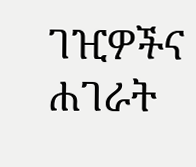ገዢዎችና ሐገራት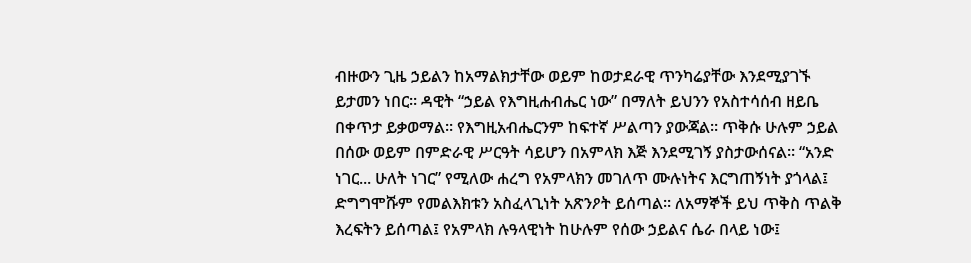ብዙውን ጊዜ ኃይልን ከአማልክታቸው ወይም ከወታደራዊ ጥንካሬያቸው እንደሚያገኙ ይታመን ነበር። ዳዊት “ኃይል የእግዚሐብሔር ነው” በማለት ይህንን የአስተሳሰብ ዘይቤ በቀጥታ ይቃወማል። የእግዚአብሔርንም ከፍተኛ ሥልጣን ያውጃል። ጥቅሱ ሁሉም ኃይል በሰው ወይም በምድራዊ ሥርዓት ሳይሆን በአምላክ እጅ እንደሚገኝ ያስታውሰናል። “አንድ ነገር... ሁለት ነገር” የሚለው ሐረግ የአምላክን መገለጥ ሙሉነትና እርግጠኝነት ያጎላል፤ ድግግሞሹም የመልእክቱን አስፈላጊነት አጽንዖት ይሰጣል። ለአማኞች ይህ ጥቅስ ጥልቅ እረፍትን ይሰጣል፤ የአምላክ ሉዓላዊነት ከሁሉም የሰው ኃይልና ሴራ በላይ ነው፤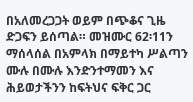በአለመረጋጋት ወይም በጭቆና ጊዜ ድጋፍን ይሰጣል። መዝሙር 62፡11ን ማሰላሰል በአምላክ በማይተካ ሥልጣን ሙሉ በሙሉ እንድንተማመን እና ሕይወታችንን ከፍትህና ፍቅር ጋር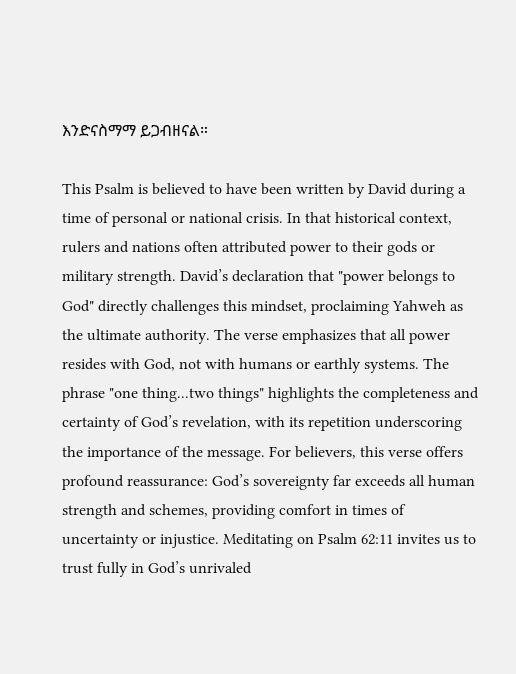እንድናስማማ ይጋብዘናል።

This Psalm is believed to have been written by David during a time of personal or national crisis. In that historical context, rulers and nations often attributed power to their gods or military strength. David’s declaration that "power belongs to God" directly challenges this mindset, proclaiming Yahweh as the ultimate authority. The verse emphasizes that all power resides with God, not with humans or earthly systems. The phrase "one thing...two things" highlights the completeness and certainty of God’s revelation, with its repetition underscoring the importance of the message. For believers, this verse offers profound reassurance: God’s sovereignty far exceeds all human strength and schemes, providing comfort in times of uncertainty or injustice. Meditating on Psalm 62:11 invites us to trust fully in God’s unrivaled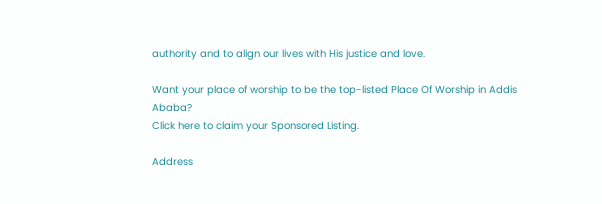authority and to align our lives with His justice and love.

Want your place of worship to be the top-listed Place Of Worship in Addis Ababa?
Click here to claim your Sponsored Listing.

Address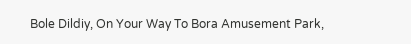Bole Dildiy, On Your Way To Bora Amusement Park,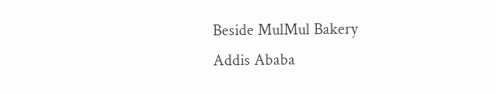Beside MulMul Bakery
Addis Ababa